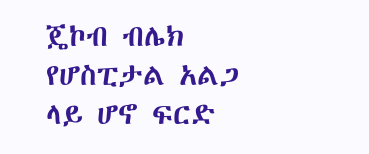ጄኮብ ብሌክ የሆስፒታል አልጋ ላይ ሆኖ ፍርድ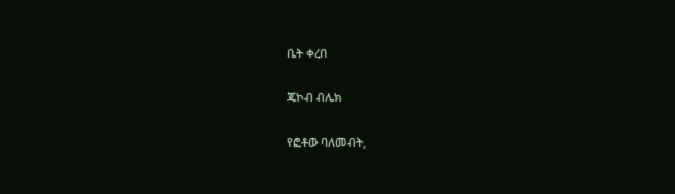ቤት ቀረበ

ጄኮብ ብሌክ

የፎቶው ባለመብት,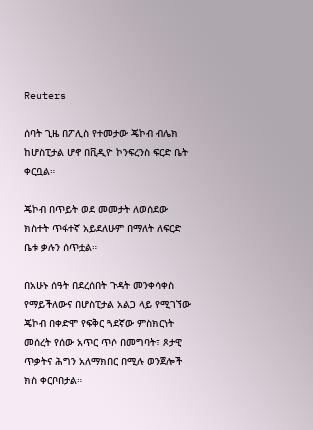Reuters

ሰባት ጊዜ በፖሊስ የተመታው ጄኮብ ብሌክ ከሆስፒታል ሆኖ በቪዲዮ ኮንፍረንስ ፍርድ ቤት ቀርቧል።

ጄኮብ በጥይት ወደ መመታት ለወሰደው ክስተት ጥፋተኛ አይደለሁም በማለት ለፍርድ ቤቱ ቃሉን ሰጥቷል።

በአሁኑ ሰዓት በደረሰበት ጉዳት መንቀሳቀስ የማይችለውና በሆስፒታል አልጋ ላይ የሚገኘው ጄኮብ በቀድሞ የፍቅር ጓደኛው ምስክርነት መሰረት የሰው አጥር ጥሶ በመግባት፣ ጾታዊ ጥቃትና ሕግን አለማክበር በሚሉ ወንጀሎች ክስ ቀርቦበታል።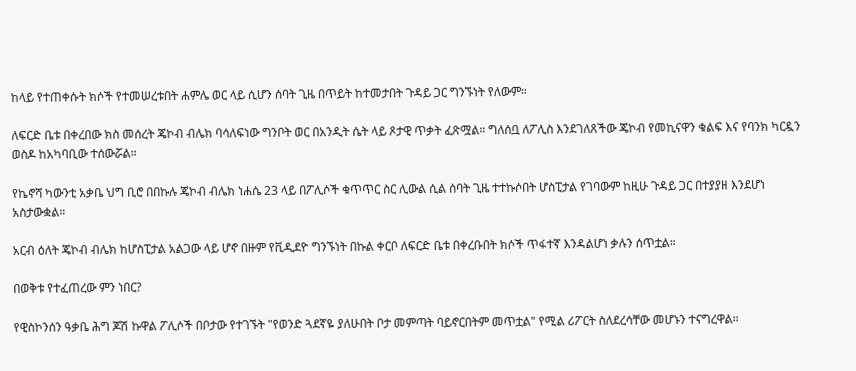ከላይ የተጠቀሱት ክሶች የተመሠረቱበት ሐምሌ ወር ላይ ሲሆን ሰባት ጊዜ በጥይት ከተመታበት ጉዳይ ጋር ግንኙነት የለውም።

ለፍርድ ቤቱ በቀረበው ክስ መሰረት ጄኮብ ብሌክ ባሳለፍነው ግንቦት ወር በአንዲት ሴት ላይ ጾታዊ ጥቃት ፈጽሟል። ግለሰቧ ለፖሊስ እንደገለጸችው ጄኮብ የመኪናዋን ቁልፍ እና የባንክ ካርዷን ወስዶ ከአካባቢው ተሰውሯል።

የኬኖሻ ካውንቲ አቃቤ ህግ ቢሮ በበኩሉ ጄኮብ ብሌክ ነሐሴ 23 ላይ በፖሊሶች ቁጥጥር ስር ሊውል ሲል ሰባት ጊዜ ተተኩሶበት ሆስፒታል የገባውም ከዚሁ ጉዳይ ጋር በተያያዘ እንደሆነ አስታውቋል።

አርብ ዕለት ጄኮብ ብሌክ ከሆስፒታል አልጋው ላይ ሆኖ በዙም የቪዲደዮ ግንኙነት በኩል ቀርቦ ለፍርድ ቤቱ በቀረቡበት ክሶች ጥፋተኛ እንዳልሆነ ቃሉን ሰጥቷል።

በወቅቱ የተፈጠረው ምን ነበር?

የዊስኮንሰን ዓቃቤ ሕግ ጆሽ ኩዋል ፖሊሶች በቦታው የተገኙት "የወንድ ጓደኛዬ ያለሁበት ቦታ መምጣት ባይኖርበትም መጥቷል" የሚል ሪፖርት ስለደረሳቸው መሆኑን ተናግረዋል።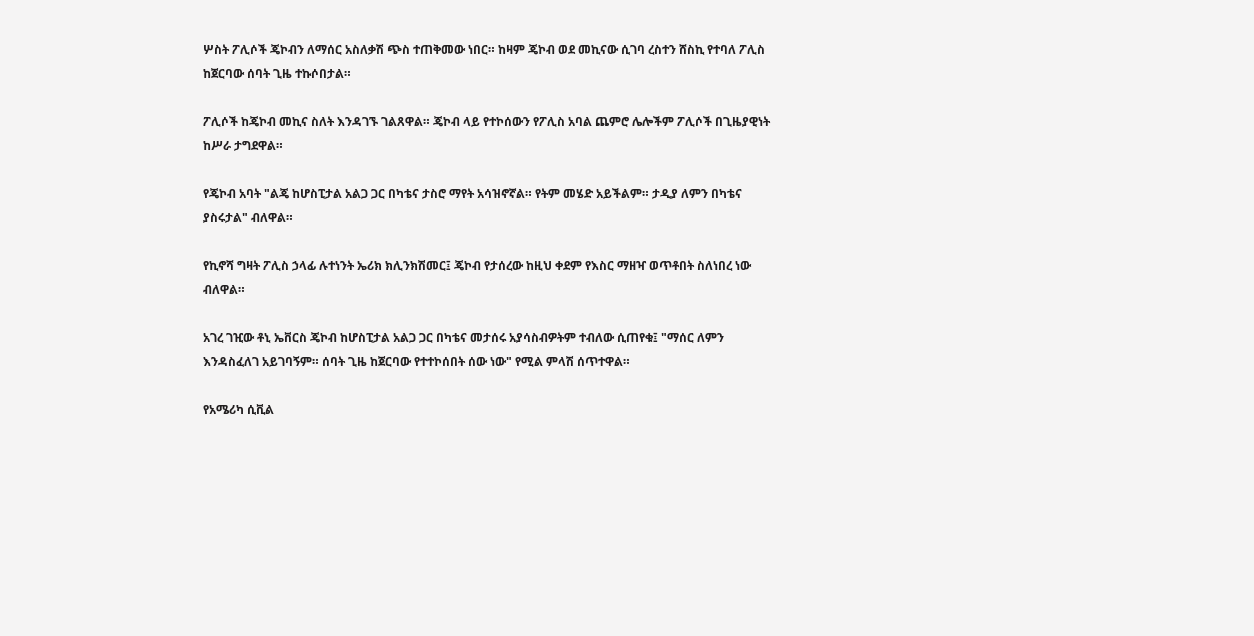ሦስት ፖሊሶች ጄኮብን ለማሰር አስለቃሽ ጭስ ተጠቅመው ነበር። ከዛም ጄኮብ ወደ መኪናው ሲገባ ረስተን ሸስኪ የተባለ ፖሊስ ከጀርባው ሰባት ጊዜ ተኩሶበታል።

ፖሊሶች ከጄኮብ መኪና ስለት እንዳገኙ ገልጸዋል። ጄኮብ ላይ የተኮሰውን የፖሊስ አባል ጨምሮ ሌሎችም ፖሊሶች በጊዜያዊነት ከሥራ ታግደዋል።

የጄኮብ አባት "ልጄ ከሆስፒታል አልጋ ጋር በካቴና ታስሮ ማየት አሳዝኖኛል። የትም መሄድ አይችልም። ታዲያ ለምን በካቴና ያስሩታል" ብለዋል።

የኪኖሻ ግዛት ፖሊስ ኃላፊ ሉተነንት ኤሪክ ክሊንክሽመር፤ ጄኮብ የታሰረው ከዚህ ቀደም የእስር ማዘዣ ወጥቶበት ስለነበረ ነው ብለዋል።

አገረ ገዢው ቶኒ ኤቨርስ ጄኮብ ከሆስፒታል አልጋ ጋር በካቴና መታሰሩ አያሳስብዎትም ተብለው ሲጠየቁ፤ "ማሰር ለምን እንዳስፈለገ አይገባኝም። ሰባት ጊዜ ከጀርባው የተተኮሰበት ሰው ነው" የሚል ምላሽ ሰጥተዋል።

የአሜሪካ ሲቪል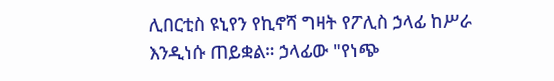ሊበርቲስ ዩኒየን የኪኖሻ ግዛት የፖሊስ ኃላፊ ከሥራ እንዲነሱ ጠይቋል። ኃላፊው "የነጭ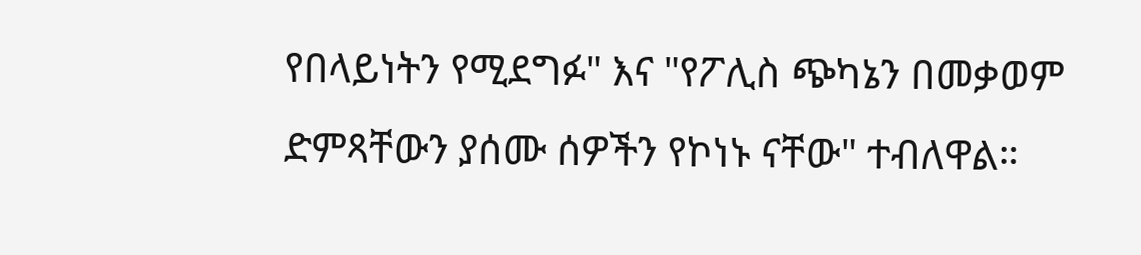የበላይነትን የሚደግፉ" እና "የፖሊስ ጭካኔን በመቃወም ድምጻቸውን ያሰሙ ሰዎችን የኮነኑ ናቸው" ተብለዋል።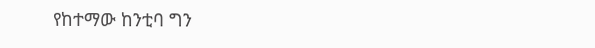የከተማው ከንቲባ ግን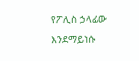የፖሊስ ኃላፊው እንደማይነሱ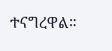ተናግረዋል።